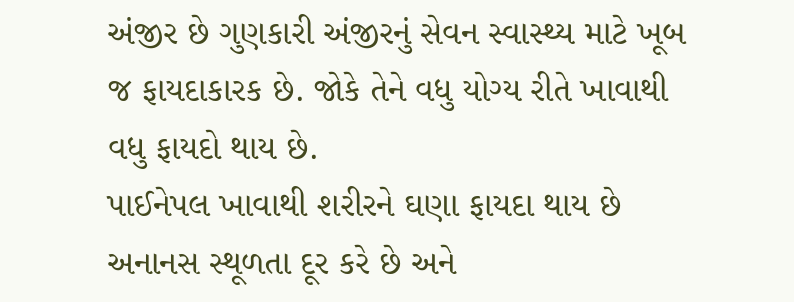અંજીર છે ગુણકારી અંજીરનું સેવન સ્વાસ્થ્ય માટે ખૂબ જ ફાયદાકારક છે. જોકે તેને વધુ યોગ્ય રીતે ખાવાથી વધુ ફાયદો થાય છે.
પાઈનેપલ ખાવાથી શરીરને ઘણા ફાયદા થાય છે અનાનસ સ્થૂળતા દૂર કરે છે અને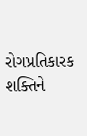રોગપ્રતિકારક શક્તિને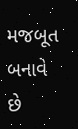મજબૂત બનાવે છે